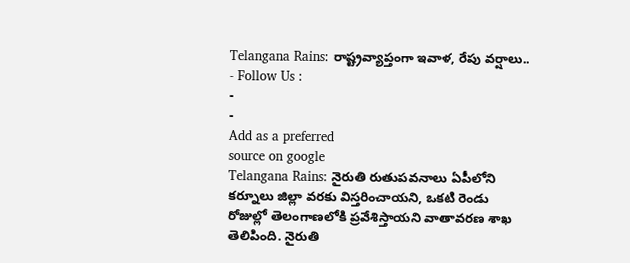Telangana Rains: రాష్ట్రవ్యాప్తంగా ఇవాళ, రేపు వర్షాలు..
- Follow Us :
-
-
Add as a preferred
source on google
Telangana Rains: నైరుతి రుతుపవనాలు ఏపీలోని కర్నూలు జిల్లా వరకు విస్తరించాయని, ఒకటి రెండు రోజుల్లో తెలంగాణలోకి ప్రవేశిస్తాయని వాతావరణ శాఖ తెలిపింది. నైరుతి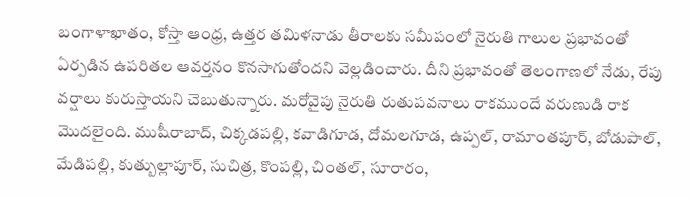బంగాళాఖాతం, కోస్తా ఆంధ్ర, ఉత్తర తమిళనాడు తీరాలకు సమీపంలో నైరుతి గాలుల ప్రభావంతో ఏర్పడిన ఉపరితల ఆవర్తనం కొనసాగుతోందని వెల్లడించారు. దీని ప్రభావంతో తెలంగాణలో నేడు, రేపు వర్షాలు కురుస్తాయని చెబుతున్నారు. మరోవైపు నైరుతి రుతుపవనాలు రాకముందే వరుణుడి రాక మొదలైంది. ముషీరాబాద్, చిక్కడపల్లి, కవాడిగూడ, దోమలగూడ, ఉప్పల్, రామాంతపూర్, బోడుపాల్, మేడిపల్లి, కుత్బుల్లాపూర్, సుచిత్ర, కొంపల్లి, చింతల్, సూరారం,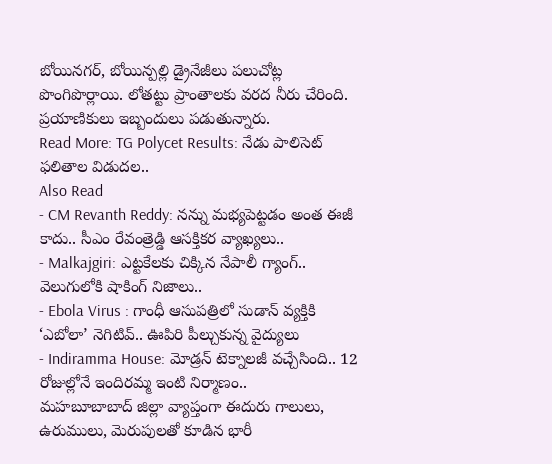బోయినగర్, బోయిన్పల్లి డ్రైనేజీలు పలుచోట్ల పొంగిపొర్లాయి. లోతట్టు ప్రాంతాలకు వరద నీరు చేరింది. ప్రయాణికులు ఇబ్బందులు పడుతున్నారు.
Read More: TG Polycet Results: నేడు పాలిసెట్ ఫలితాల విడుదల..
Also Read
- CM Revanth Reddy: నన్ను మభ్యపెట్టడం అంత ఈజీ కాదు.. సీఎం రేవంత్రెడ్డి ఆసక్తికర వ్యాఖ్యలు..
- Malkajgiri: ఎట్టకేలకు చిక్కిన నేపాలీ గ్యాంగ్.. వెలుగులోకి షాకింగ్ నిజాలు..
- Ebola Virus : గాంధీ ఆసుపత్రిలో సుడాన్ వ్యక్తికి ‘ఎబోలా’ నెగిటివ్.. ఊపిరి పీల్చుకున్న వైద్యులు
- Indiramma House: మోడ్రన్ టెక్నాలజీ వచ్చేసింది.. 12 రోజుల్లోనే ఇందిరమ్మ ఇంటి నిర్మాణం..
మహబూబాబాద్ జిల్లా వ్యాప్తంగా ఈదురు గాలులు, ఉరుములు, మెరుపులతో కూడిన భారీ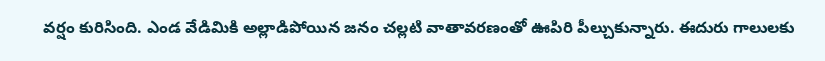వర్షం కురిసింది. ఎండ వేడిమికి అల్లాడిపోయిన జనం చల్లటి వాతావరణంతో ఊపిరి పీల్చుకున్నారు. ఈదురు గాలులకు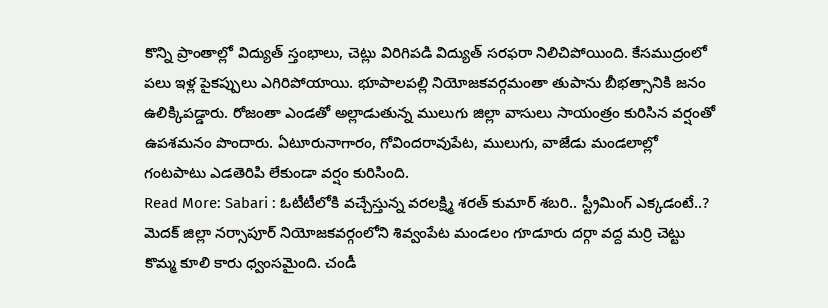కొన్ని ప్రాంతాల్లో విద్యుత్ స్తంభాలు, చెట్లు విరిగిపడి విద్యుత్ సరఫరా నిలిచిపోయింది. కేసముద్రంలో పలు ఇళ్ల పైకప్పులు ఎగిరిపోయాయి. భూపాలపల్లి నియోజకవర్గమంతా తుపాను బీభత్సానికి జనం ఉలిక్కిపడ్డారు. రోజంతా ఎండతో అల్లాడుతున్న ములుగు జిల్లా వాసులు సాయంత్రం కురిసిన వర్షంతో ఉపశమనం పొందారు. ఏటూరునాగారం, గోవిందరావుపేట, ములుగు, వాజేడు మండలాల్లో గంటపాటు ఎడతెరిపి లేకుండా వర్షం కురిసింది.
Read More: Sabari : ఓటీటీలోకి వచ్చేస్తున్న వరలక్ష్మి శరత్ కుమార్ శబరి.. స్ట్రీమింగ్ ఎక్కడంటే..?
మెదక్ జిల్లా నర్సాపూర్ నియోజకవర్గంలోని శివ్వంపేట మండలం గూడూరు దర్గా వద్ద మర్రి చెట్టు కొమ్మ కూలి కారు ధ్వంసమైంది. చండీ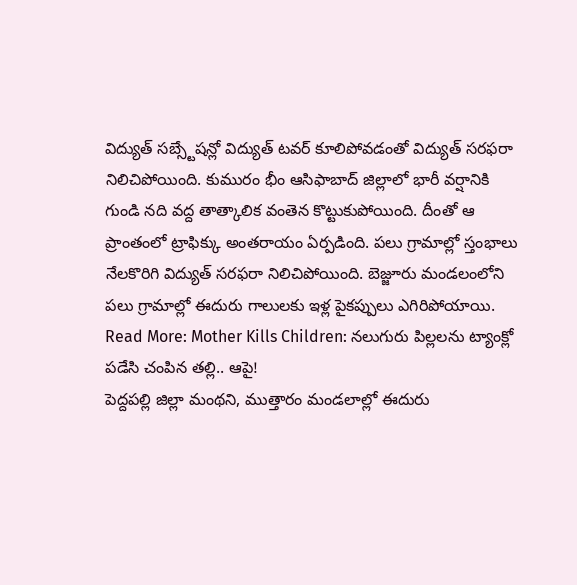విద్యుత్ సబ్స్టేషన్లో విద్యుత్ టవర్ కూలిపోవడంతో విద్యుత్ సరఫరా నిలిచిపోయింది. కుమురం భీం ఆసిఫాబాద్ జిల్లాలో భారీ వర్షానికి గుండి నది వద్ద తాత్కాలిక వంతెన కొట్టుకుపోయింది. దీంతో ఆ ప్రాంతంలో ట్రాఫిక్కు అంతరాయం ఏర్పడింది. పలు గ్రామాల్లో స్తంభాలు నేలకొరిగి విద్యుత్ సరఫరా నిలిచిపోయింది. బెజ్జూరు మండలంలోని పలు గ్రామాల్లో ఈదురు గాలులకు ఇళ్ల పైకప్పులు ఎగిరిపోయాయి.
Read More: Mother Kills Children: నలుగురు పిల్లలను ట్యాంక్లో పడేసి చంపిన తల్లి.. ఆపై!
పెద్దపల్లి జిల్లా మంథని, ముత్తారం మండలాల్లో ఈదురు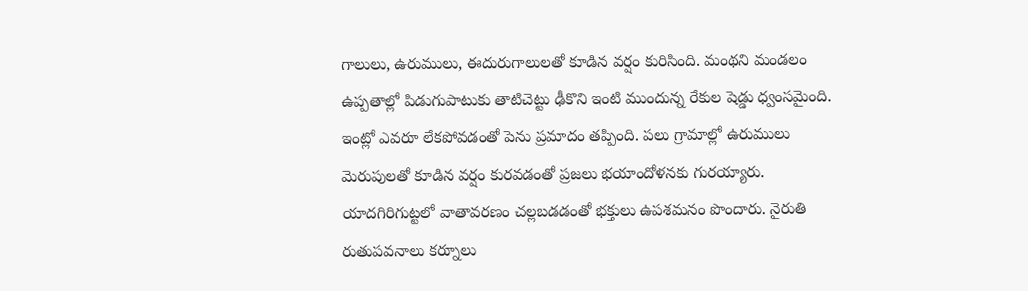గాలులు, ఉరుములు, ఈదురుగాలులతో కూడిన వర్షం కురిసింది. మంథని మండలం ఉప్పతాల్లో పిడుగుపాటుకు తాటిచెట్టు ఢీకొని ఇంటి ముందున్న రేకుల షెడ్డు ధ్వంసమైంది. ఇంట్లో ఎవరూ లేకపోవడంతో పెను ప్రమాదం తప్పింది. పలు గ్రామాల్లో ఉరుములు మెరుపులతో కూడిన వర్షం కురవడంతో ప్రజలు భయాందోళనకు గురయ్యారు. యాదగిరిగుట్టలో వాతావరణం చల్లబడడంతో భక్తులు ఉపశమనం పొందారు. నైరుతి రుతుపవనాలు కర్నూలు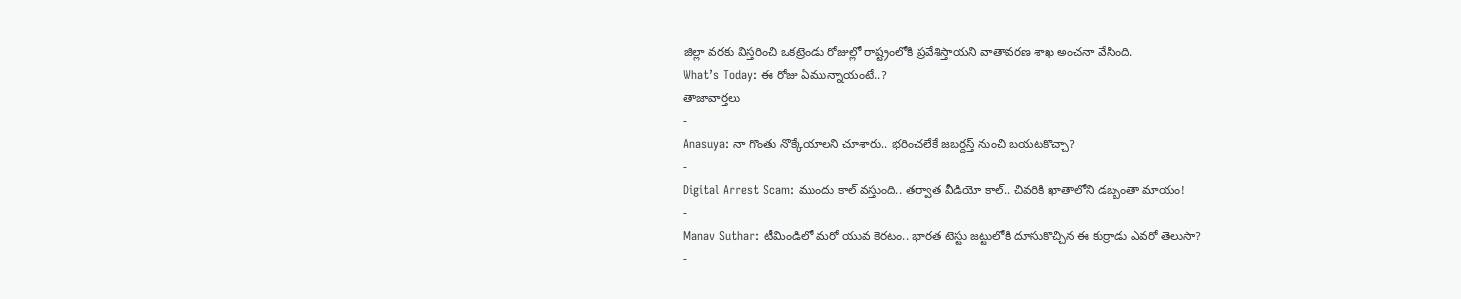జిల్లా వరకు విస్తరించి ఒకట్రెండు రోజుల్లో రాష్ట్రంలోకి ప్రవేశిస్తాయని వాతావరణ శాఖ అంచనా వేసింది.
What’s Today: ఈ రోజు ఏమున్నాయంటే..?
తాజావార్తలు
-
Anasuya: నా గొంతు నొక్కేయాలని చూశారు.. భరించలేకే జబర్దస్త్ నుంచి బయటకొచ్చా?
-
Digital Arrest Scam: ముందు కాల్ వస్తుంది.. తర్వాత వీడియో కాల్.. చివరికి ఖాతాలోని డబ్బంతా మాయం!
-
Manav Suthar: టీమిండిలో మరో యువ కెరటం.. భారత టెస్టు జట్టులోకి దూసుకొచ్చిన ఈ కుర్రాడు ఎవరో తెలుసా?
-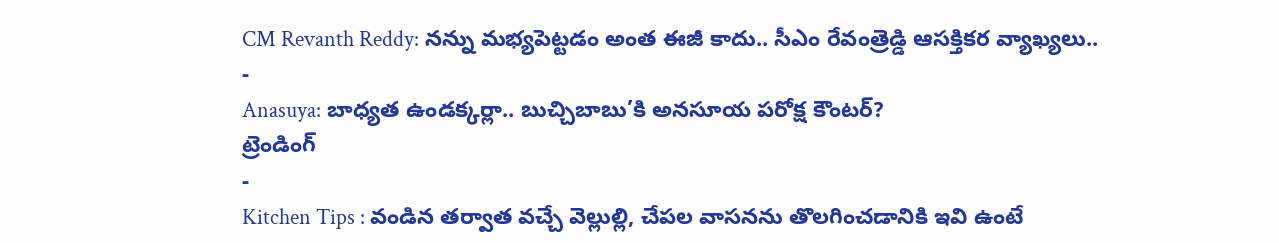CM Revanth Reddy: నన్ను మభ్యపెట్టడం అంత ఈజీ కాదు.. సీఎం రేవంత్రెడ్డి ఆసక్తికర వ్యాఖ్యలు..
-
Anasuya: బాధ్యత ఉండక్కర్లా.. బుచ్చిబాబు’కి అనసూయ పరోక్ష కౌంటర్?
ట్రెండింగ్
-
Kitchen Tips : వండిన తర్వాత వచ్చే వెల్లుల్లి, చేపల వాసనను తొలగించడానికి ఇవి ఉంటే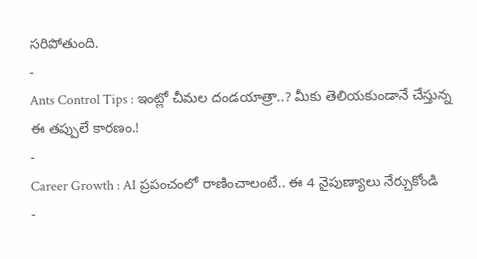సరిపోతుంది.
-
Ants Control Tips : ఇంట్లో చీమల దండయాత్రా..? మీకు తెలియకుండానే చేస్తున్న ఈ తప్పులే కారణం.!
-
Career Growth : AI ప్రపంచంలో రాణించాలంటే.. ఈ 4 నైపుణ్యాలు నేర్చుకోండి
-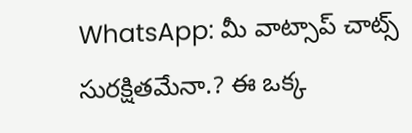WhatsApp: మీ వాట్సాప్ చాట్స్ సురక్షితమేనా.? ఈ ఒక్క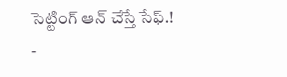సెట్టింగ్ ఆన్ చేస్తే సేఫ్.!
-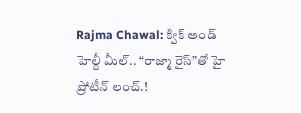Rajma Chawal: క్విక్ అండ్ హెల్దీ మీల్.. “రాజ్మా రైస్”తో హై ప్రోటీన్ లంచ్.!